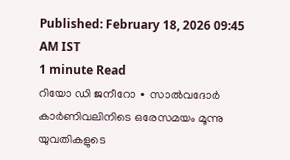Published: February 18, 2026 09:45 AM IST
1 minute Read
റിയോ ഡി ജനീറോ ∙ സാൽവദോർ കാർണിവലിനിടെ ഒരേസമയം മൂന്നു യുവതികളുടെ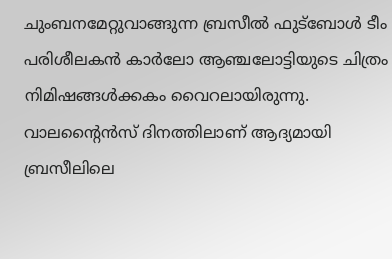ചുംബനമേറ്റുവാങ്ങുന്ന ബ്രസീൽ ഫുട്ബോൾ ടീം പരിശീലകൻ കാർലോ ആഞ്ചലോട്ടിയുടെ ചിത്രം നിമിഷങ്ങൾക്കകം വൈറലായിരുന്നു. വാലന്റൈൻസ് ദിനത്തിലാണ് ആദ്യമായി ബ്രസീലിലെ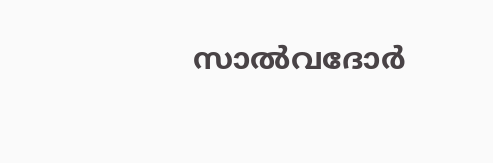സാൽവദോർ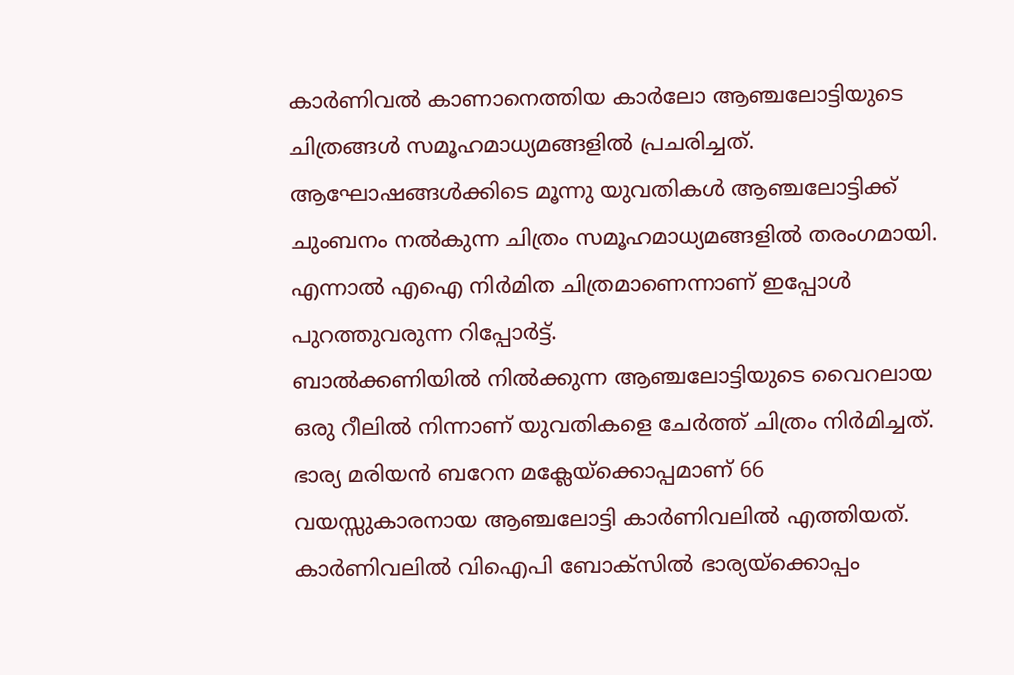കാർണിവൽ കാണാനെത്തിയ കാർലോ ആഞ്ചലോട്ടിയുടെ ചിത്രങ്ങൾ സമൂഹമാധ്യമങ്ങളിൽ പ്രചരിച്ചത്. ആഘോഷങ്ങൾക്കിടെ മൂന്നു യുവതികൾ ആഞ്ചലോട്ടിക്ക് ചുംബനം നൽകുന്ന ചിത്രം സമൂഹമാധ്യമങ്ങളിൽ തരംഗമായി. എന്നാൽ എഐ നിർമിത ചിത്രമാണെന്നാണ് ഇപ്പോൾ പുറത്തുവരുന്ന റിപ്പോർട്ട്.
ബാൽക്കണിയിൽ നിൽക്കുന്ന ആഞ്ചലോട്ടിയുടെ വൈറലായ ഒരു റീലിൽ നിന്നാണ് യുവതികളെ ചേർത്ത് ചിത്രം നിർമിച്ചത്. ഭാര്യ മരിയൻ ബറേന മക്ലേയ്ക്കൊപ്പമാണ് 66 വയസ്സുകാരനായ ആഞ്ചലോട്ടി കാർണിവലിൽ എത്തിയത്. കാർണിവലിൽ വിഐപി ബോക്സിൽ ഭാര്യയ്ക്കൊപ്പം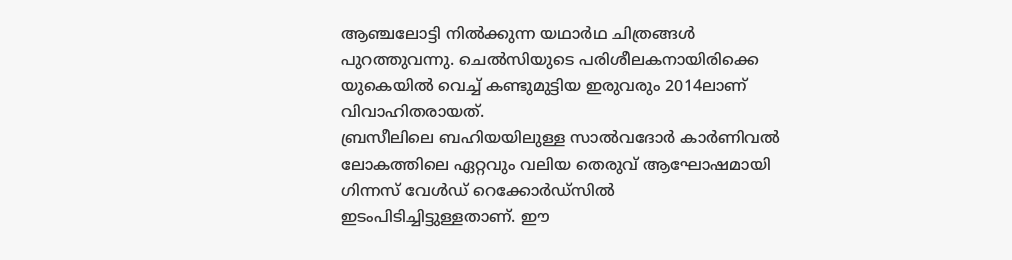ആഞ്ചലോട്ടി നിൽക്കുന്ന യഥാർഥ ചിത്രങ്ങൾ പുറത്തുവന്നു. ചെൽസിയുടെ പരിശീലകനായിരിക്കെ യുകെയിൽ വെച്ച് കണ്ടുമുട്ടിയ ഇരുവരും 2014ലാണ് വിവാഹിതരായത്.
ബ്രസീലിലെ ബഹിയയിലുള്ള സാൽവദോർ കാർണിവൽ ലോകത്തിലെ ഏറ്റവും വലിയ തെരുവ് ആഘോഷമായി ഗിന്നസ് വേൾഡ് റെക്കോർഡ്സിൽ ഇടംപിടിച്ചിട്ടുള്ളതാണ്. ഈ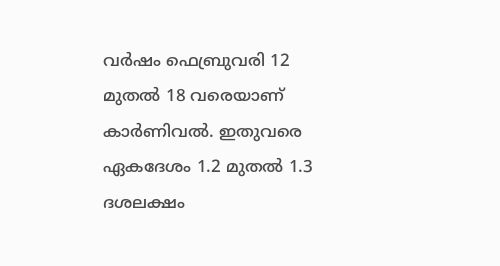വർഷം ഫെബ്രുവരി 12 മുതൽ 18 വരെയാണ് കാർണിവൽ. ഇതുവരെ ഏകദേശം 1.2 മുതൽ 1.3 ദശലക്ഷം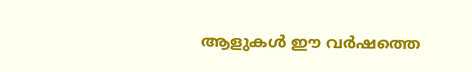ആളുകൾ ഈ വർഷത്തെ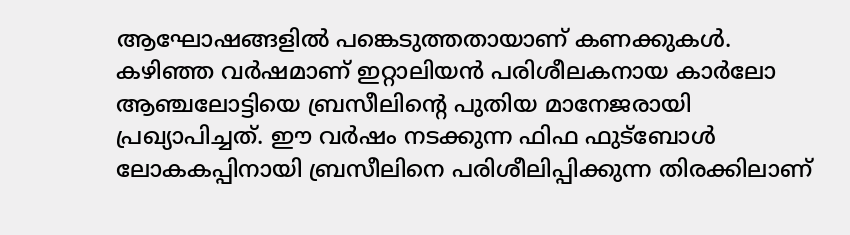ആഘോഷങ്ങളിൽ പങ്കെടുത്തതായാണ് കണക്കുകൾ.
കഴിഞ്ഞ വർഷമാണ് ഇറ്റാലിയൻ പരിശീലകനായ കാർലോ ആഞ്ചലോട്ടിയെ ബ്രസീലിന്റെ പുതിയ മാനേജരായി പ്രഖ്യാപിച്ചത്. ഈ വർഷം നടക്കുന്ന ഫിഫ ഫുട്ബോൾ ലോകകപ്പിനായി ബ്രസീലിനെ പരിശീലിപ്പിക്കുന്ന തിരക്കിലാണ്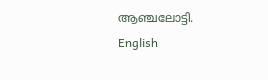ആഞ്ചലോട്ടി.
English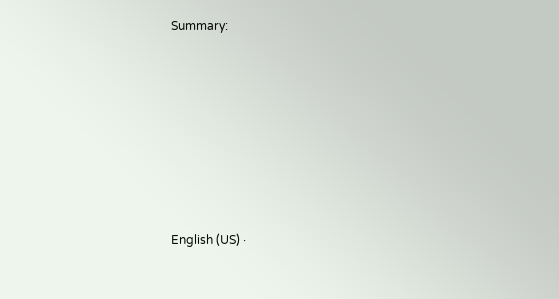Summary:







English (US) ·